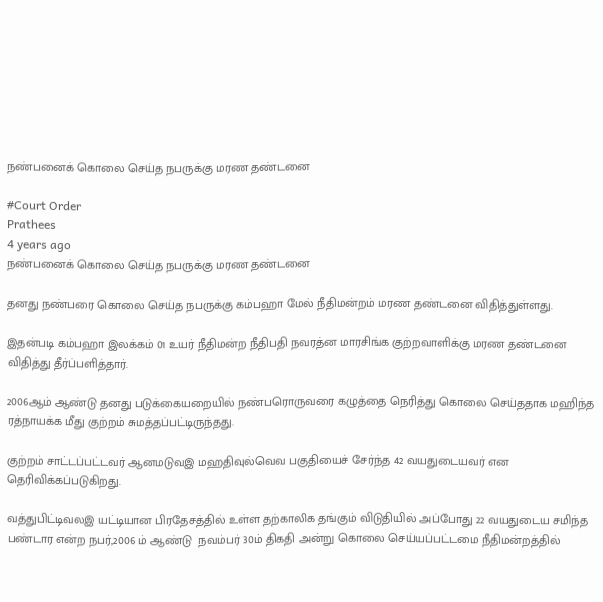நண்பனைக் கொலை செய்த நபருக்கு மரண தண்டனை

#Court Order
Prathees
4 years ago
நண்பனைக் கொலை செய்த நபருக்கு மரண தண்டனை

தனது நண்பரை கொலை செய்த நபருக்கு கம்பஹா மேல் நீதிமன்றம் மரண தண்டனை விதித்துள்ளது.

இதன்படி கம்பஹா இலக்கம் 01 உயர் நீதிமன்ற நீதிபதி நவரத்ன மாரசிங்க குற்றவாளிக்கு மரண தண்டனை விதித்து தீர்ப்பளித்தார்.

2006ஆம் ஆண்டு தனது படுக்கையறையில் நண்பரொருவரை கழுத்தை நெரித்து கொலை செய்ததாக மஹிந்த ரத்நாயக்க மீது குற்றம் சுமத்தப்பட்டிருந்தது.

குற்றம் சாட்டப்பட்டவர் ஆனமடுவஇ மஹதிவுல்வெவ பகுதியைச் சேர்ந்த 42 வயதுடையவர் என தெரிவிக்கப்படுகிறது.

வத்துபிட்டிவலஇ யட்டியான பிரதேசத்தில் உள்ள தற்காலிக தங்கும் விடுதியில் அப்போது 22 வயதுடைய சமிந்த பண்டார என்ற நபர்,2006 ம் ஆண்டு  நவம்பர் 30ம் திகதி அன்று கொலை செய்யப்பட்டமை நீதிமன்றத்தில்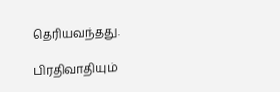தெரியவந்தது.

பிரதிவாதியும்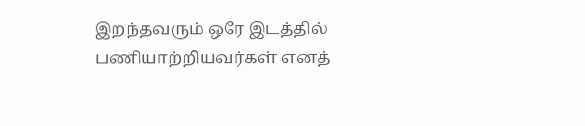இறந்தவரும் ஒரே இடத்தில் பணியாற்றியவர்கள் எனத்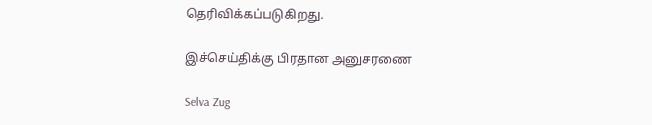தெரிவிக்கப்படுகிறது.

இச்செய்திக்கு பிரதான அனுசரணை

Selva Zug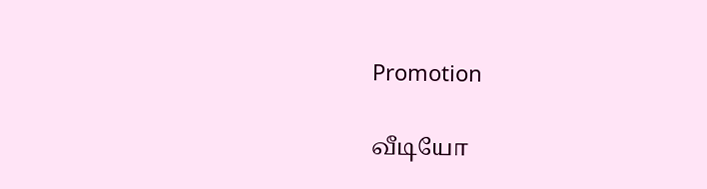Promotion

வீடியோ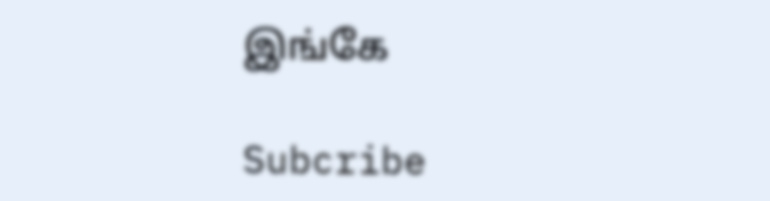இங்கே

Subcribe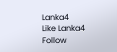Lanka4
Like Lanka4
Follow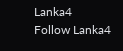Lanka4
Follow Lanka4